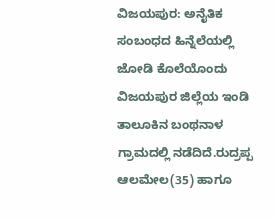ವಿಜಯಪುರ: ಅನೈತಿಕ ಸಂಬಂಧದ ಹಿನ್ನೆಲೆಯಲ್ಲಿ ಜೋಡಿ ಕೊಲೆಯೊಂದು ವಿಜಯಪುರ ಜಿಲ್ಲೆಯ ಇಂಡಿ ತಾಲೂಕಿನ ಬಂಥನಾಳ ಗ್ರಾಮದಲ್ಲಿ ನಡೆದಿದೆ.ರುದ್ರಪ್ಪ ಆಲಮೇಲ(35) ಹಾಗೂ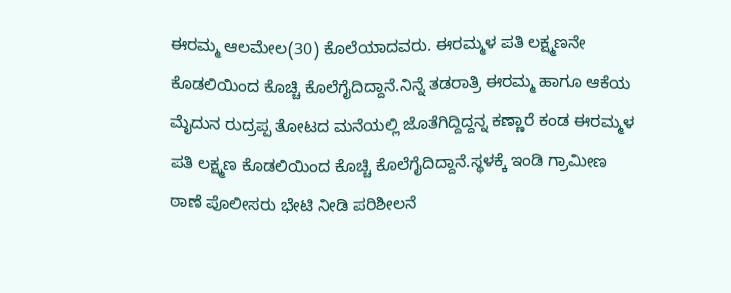ಈರಮ್ಮ ಆಲಮೇಲ(30) ಕೊಲೆಯಾದವರು. ಈರಮ್ಮಳ ಪತಿ ಲಕ್ಷ್ಮಣನೇ ಕೊಡಲಿಯಿಂದ ಕೊಚ್ಚಿ ಕೊಲೆಗೈದಿದ್ದಾನೆ.ನಿನ್ನೆ ತಡರಾತ್ರಿ ಈರಮ್ಮ ಹಾಗೂ ಆಕೆಯ ಮೈದುನ ರುದ್ರಪ್ಪ ತೋಟದ ಮನೆಯಲ್ಲಿ ಜೊತೆಗಿದ್ದಿದ್ದನ್ನ ಕಣ್ಣಾರೆ ಕಂಡ ಈರಮ್ಮಳ ಪತಿ ಲಕ್ಷ್ಮಣ ಕೊಡಲಿಯಿಂದ ಕೊಚ್ಚಿ ಕೊಲೆಗೈದಿದ್ದಾನೆ.ಸ್ಥಳಕ್ಕೆ ಇಂಡಿ ಗ್ರಾಮೀಣ ಠಾಣೆ ಪೊಲೀಸರು ಭೇಟಿ ನೀಡಿ ಪರಿಶೀಲನೆ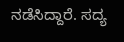ನಡೆಸಿದ್ದಾರೆ. ಸದ್ಯ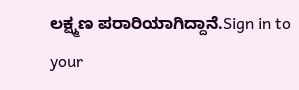ಲಕ್ಷ್ಮಣ ಪರಾರಿಯಾಗಿದ್ದಾನೆ.Sign in to your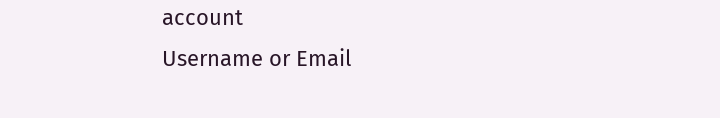account
Username or Email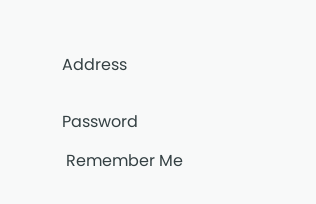Address


Password

 Remember Me